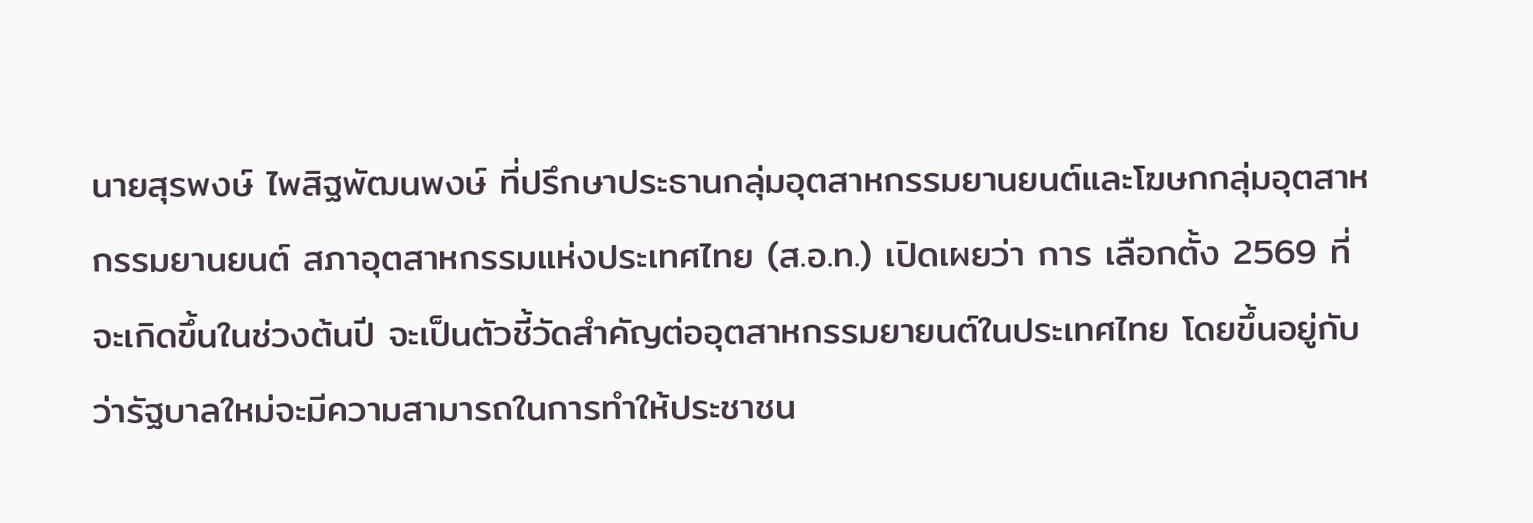นายสุรพงษ์ ไพสิฐพัฒนพงษ์ ที่ปรึกษาประธานกลุ่มอุตสาหกรรมยานยนต์และโฆษกกลุ่มอุตสาหกรรมยานยนต์ สภาอุตสาหกรรมแห่งประเทศไทย (ส.อ.ท.) เปิดเผยว่า การ เลือกตั้ง 2569 ที่จะเกิดขึ้นในช่วงต้นปี จะเป็นตัวชี้วัดสำคัญต่ออุตสาหกรรมยายนต์ในประเทศไทย โดยขึ้นอยู่กับว่ารัฐบาลใหม่จะมีความสามารถในการทำให้ประชาชน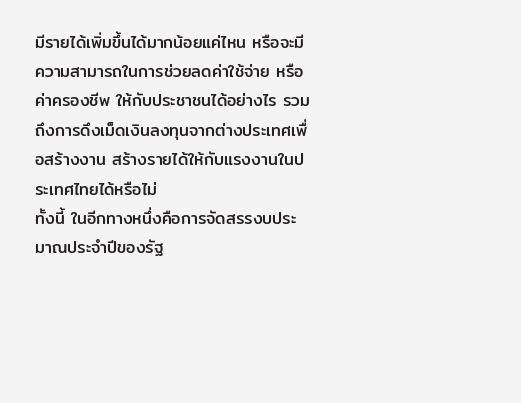มีรายได้เพิ่มขึ้นได้มากน้อยแค่ไหน หรือจะมีความสามารถในการช่วยลดค่าใช้จ่าย หรือ ค่าครองชีพ ให้กับประชาชนได้อย่างไร รวมถึงการดึงเม็ดเงินลงทุนจากต่างประเทศเพื่อสร้างงาน สร้างรายได้ให้กับแรงงานในประเทศไทยได้หรือไม่
ทั้งนี้ ในอีกทางหนึ่งคือการจัดสรรงบประมาณประจำปีของรัฐ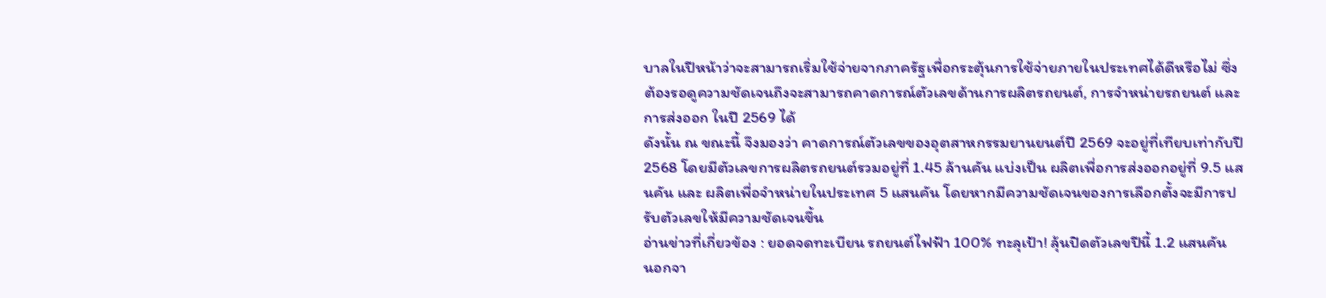บาลในปีหน้าว่าจะสามารถเริ่มใช้จ่ายจากภาครัฐเพื่อกระตุ้นการใช้จ่ายภายในประเทศได้ดีหรือไม่ ซึ่งต้องรอดูความชัดเจนถึงจะสามารถคาดการณ์ตัวเลขด้านการผลิตรถยนต์, การจำหน่ายรถยนต์ และ การส่งออก ในปี 2569 ได้
ดังนั้น ณ ขณะนี้ จึงมองว่า คาดการณ์ตัวเลขของอุตสาหกรรมยานยนต์ปี 2569 จะอยู่ที่เทียบเท่ากับปี 2568 โดยมีตัวเลขการผลิตรถยนต์รวมอยู่ที่ 1.45 ล้านคัน แบ่งเป็น ผลิตเพื่อการส่งออกอยู่ที่ 9.5 แสนคัน และ ผลิตเพื่อจำหน่ายในประเทศ 5 แสนคัน โดยหากมีความชัดเจนของการเลือกตั้งจะมีการปรับตัวเลขให้มีความชัดเจนขึ้น
อ่านข่าวที่เกี่ยวข้อง : ยอดจดทะเบียน รถยนต์ไฟฟ้า 100% ทะลุเป้า! ลุ้นปิดตัวเลขปีนี้ 1.2 แสนคัน
นอกจา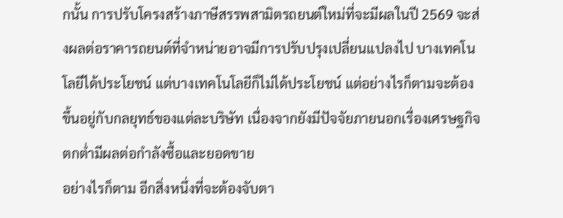กนั้น การปรับโครงสร้างภาษีสรรพสามิตรถยนต์ใหม่ที่จะมีผลในปี 2569 จะส่งผลต่อราคารถยนต์ที่จำหน่ายอาจมีการปรับปรุงเปลี่ยนแปลงไป บางเทคโนโลยีได้ประโยชน์ แต่บางเทคโนโลยีก็ไม่ได้ประโยชน์ แต่อย่างไรก็ตามจะต้องขึ้นอยู่กับกลยุทธ์ของแต่ละบริษัท เนื่องจากยังมีปัจจัยภายนอกเรื่องเศรษฐกิจตกต่ำมีผลต่อกำลังซื้อและยอดขาย
อย่างไรก็ตาม อีกสิ่งหนึ่งที่จะต้องจับตา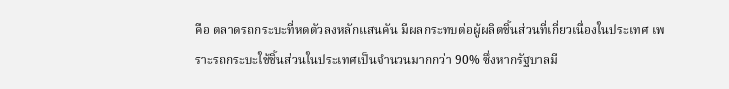คือ ตลาดรถกระบะที่หดตัวลงหลักแสนคัน มีผลกระทบต่อผู้ผลิตชิ้นส่วนที่เกี่ยวเนื่องในประเทศ เพราะรถกระบะใช้ชิ้นส่วนในประเทศเป็นจำนวนมากกว่า 90% ซึ่งหากรัฐบาลมี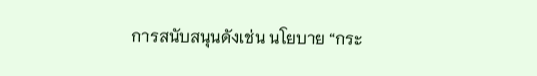การสนับสนุนดังเช่น นโยบาย “กระ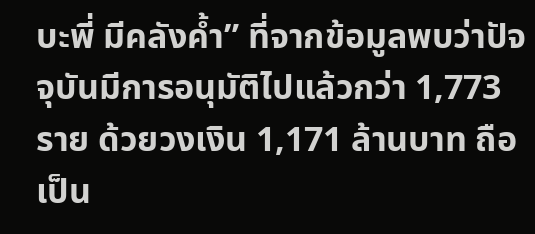บะพี่ มีคลังค้ำ” ที่จากข้อมูลพบว่าปัจจุบันมีการอนุมัติไปแล้วกว่า 1,773 ราย ด้วยวงเงิน 1,171 ล้านบาท ถือเป็น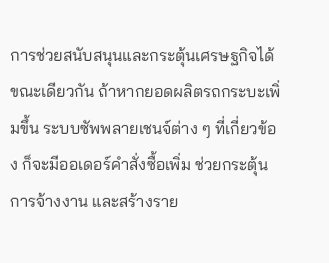การช่วยสนับสนุนและกระตุ้นเศรษฐกิจได้
ขณะเดียวกัน ถ้าหากยอดผลิตรถกระบะเพิ่มขึ้น ระบบซัพพลายเชนจ์ต่าง ๆ ที่เกี่ยวข้อง ก็จะมีออเดอร์คำสั่งซื้อเพิ่ม ช่วยกระตุ้นการจ้างงาน และสร้างราย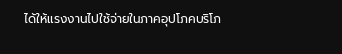ได้ให้แรงงานไปใช้จ่ายในภาคอุปโภคบริโภ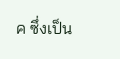ค ซึ่งเป็น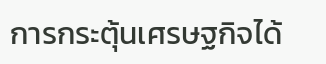การกระตุ้นเศรษฐกิจได้